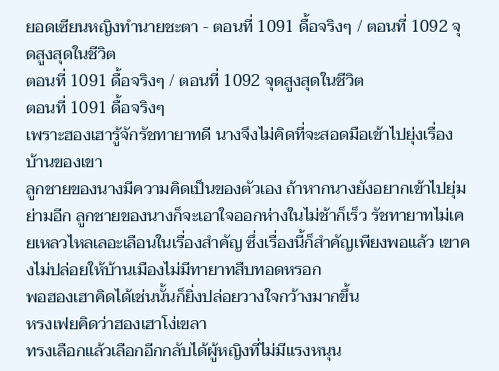ยอดเซียนหญิงทำนายชะตา - ตอนที่ 1091 ดื้อจริงๆ / ตอนที่ 1092 จุดสูงสุดในชีวิต
ตอนที่ 1091 ดื้อจริงๆ / ตอนที่ 1092 จุดสูงสุดในชีวิต
ตอนที่ 1091 ดื้อจริงๆ
เพราะฮองเฮารู้จักรัชทายาทดี นางจึงไม่คิดที่จะสอดมือเข้าไปยุ่งเรื่องบ้านของเขา
ลูกชายของนางมีความคิดเป็นของตัวเอง ถ้าหากนางยังอยากเข้าไปยุ่มย่ามอีก ลูกชายของนางก็จะเอาใจออกห่างในไม่ช้าก็เร็ว รัชทายาทไม่เคยเหลวไหลเลอะเลือนในเรื่องสำคัญ ซึ่งเรื่องนี้ก็สำคัญเพียงพอแล้ว เขาคงไม่ปล่อยให้บ้านเมืองไม่มีทายาทสืบทอดหรอก
พอฮองเฮาคิดได้เช่นนั้นก็ยิ่งปล่อยวางใจกว้างมากขึ้น
หรงเฟยคิดว่าฮองเฮาโง่เขลา
ทรงเลือกแล้วเลือกอีกกลับได้ผู้หญิงที่ไม่มีแรงหนุน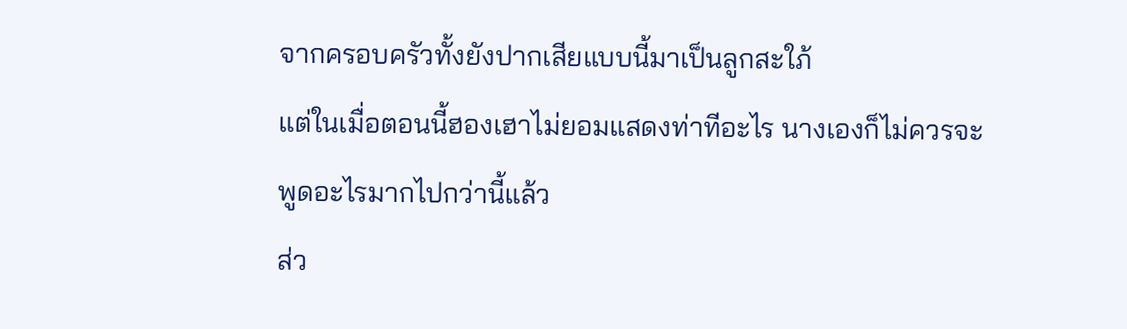จากครอบครัวทั้งยังปากเสียแบบนี้มาเป็นลูกสะใภ้
แต่ในเมื่อตอนนี้ฮองเฮาไม่ยอมแสดงท่าทีอะไร นางเองก็ไม่ควรจะพูดอะไรมากไปกว่านี้แล้ว
ส่ว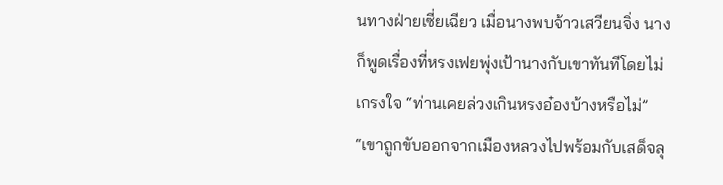นทางฝ่ายเซี่ยเฉียว เมื่อนางพบจ้าวเสวียนจิ่ง นางก็พูดเรื่องที่หรงเฟยพุ่งเป้านางกับเขาทันทีโดยไม่เกรงใจ “ท่านเคยล่วงเกินหรงอ๋องบ้างหรือไม่”
“เขาถูกขับออกจากเมืองหลวงไปพร้อมกับเสด็จลุ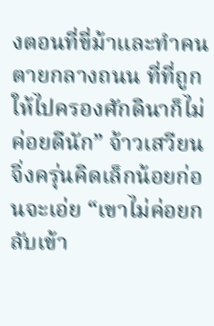งตอนที่ขี่ม้าและทำคนตายกลางถนน ที่ที่ถูกให้ไปครองศักดินาก็ไม่ค่อยดีนัก” จ้าวเสวียนจิ่งครุ่นคิดเล็กน้อยก่อนจะเอ่ย “เขาไม่ค่อยกลับเข้า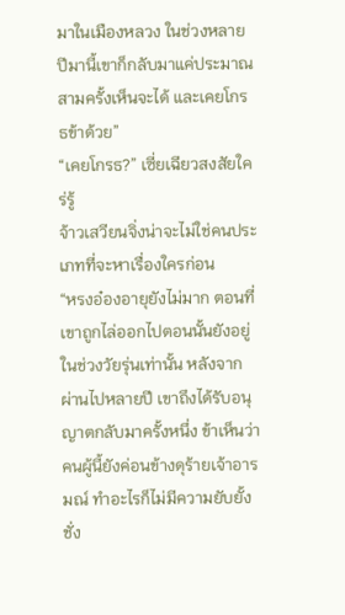มาในเมืองหลวง ในช่วงหลายปีมานี้เขาก็กลับมาแค่ประมาณสามครั้งเห็นจะได้ และเคยโกรธข้าด้วย”
“เคยโกรธ?” เซี่ยเฉียวสงสัยใคร่รู้
จ้าวเสวียนจิ่งน่าจะไม่ใช่คนประเภทที่จะหาเรื่องใครก่อน
“หรงอ๋องอายุยังไม่มาก ตอนที่เขาถูกไล่ออกไปตอนนั้นยังอยู่ในช่วงวัยรุ่นเท่านั้น หลังจากผ่านไปหลายปี เขาถึงได้รับอนุญาตกลับมาครั้งหนึ่ง ข้าเห็นว่าคนผู้นี้ยังค่อนข้างดุร้ายเจ้าอารมณ์ ทำอะไรก็ไม่มีความยับยั้งชั่ง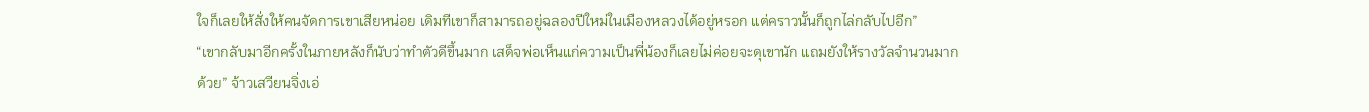ใจก็เลยให้สั่งให้คนจัดการเขาเสียหน่อย เดิมทีเขาก็สามารถอยู่ฉลองปีใหม่ในเมืองหลวงได้อยู่หรอก แต่คราวนั้นก็ถูกไล่กลับไปอีก”
“เขากลับมาอีกครั้งในภายหลังก็นับว่าทำตัวดีขึ้นมาก เสด็จพ่อเห็นแก่ความเป็นพี่น้องก็เลยไม่ค่อยจะดุเขานัก แถมยังให้รางวัลจำนวนมากด้วย” จ้าวเสวียนจิ่งเอ่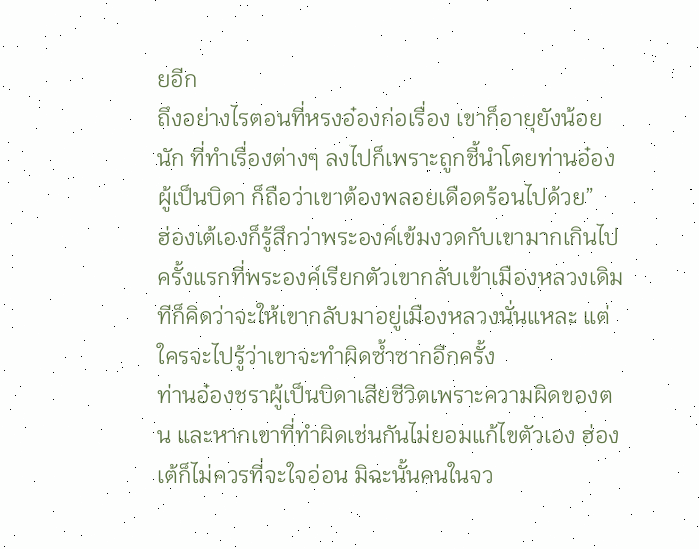ยอีก
ถึงอย่างไรตอนที่หรงอ๋องก่อเรื่อง เขาก็อายุยังน้อยนัก ที่ทำเรื่องต่างๆ ลงไปก็เพราะถูกชี้นำโดยท่านอ๋องผู้เป็นบิดา ก็ถือว่าเขาต้องพลอยเดือดร้อนไปด้วย”
ฮ่องเต้เองก็รู้สึกว่าพระองค์เข้มงวดกับเขามากเกินไป ครั้งแรกที่พระองค์เรียกตัวเขากลับเข้าเมืองหลวงเดิมทีก็คิดว่าจะให้เขากลับมาอยู่เมืองหลวงนั่นแหละ แต่ใครจะไปรู้ว่าเขาจะทำผิดซ้ำซากอีกครั้ง
ท่านอ๋องชราผู้เป็นบิดาเสียชีวิตเพราะความผิดของตน และหากเขาที่ทำผิดเช่นกันไม่ยอมแก้ไขตัวเอง ฮ่องเต้ก็ไม่ควรที่จะใจอ่อน มิฉะนั้นคนในจว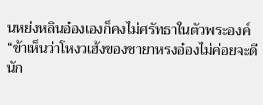นหย่งหลินอ๋องเองก็คงไม่ศรัทธาในตัวพระองค์
“ข้าเห็นว่าโหงวเฮ้งของชายาหรงอ๋องไม่ค่อยจะดีนัก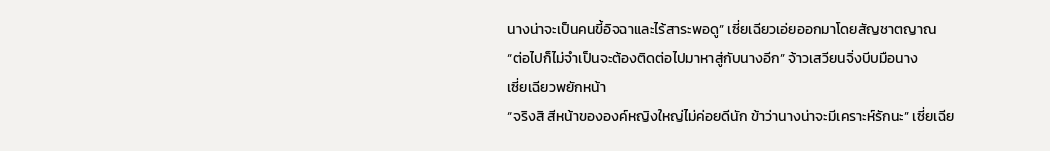นางน่าจะเป็นคนขี้อิจฉาและไร้สาระพอดู” เซี่ยเฉียวเอ่ยออกมาโดยสัญชาตญาณ
“ต่อไปก็ไม่จำเป็นจะต้องติดต่อไปมาหาสู่กับนางอีก” จ้าวเสวียนจิ่งบีบมือนาง
เซี่ยเฉียวพยักหน้า
“จริงสิ สีหน้าขององค์หญิงใหญ่ไม่ค่อยดีนัก ข้าว่านางน่าจะมีเคราะห์รักนะ” เซี่ยเฉีย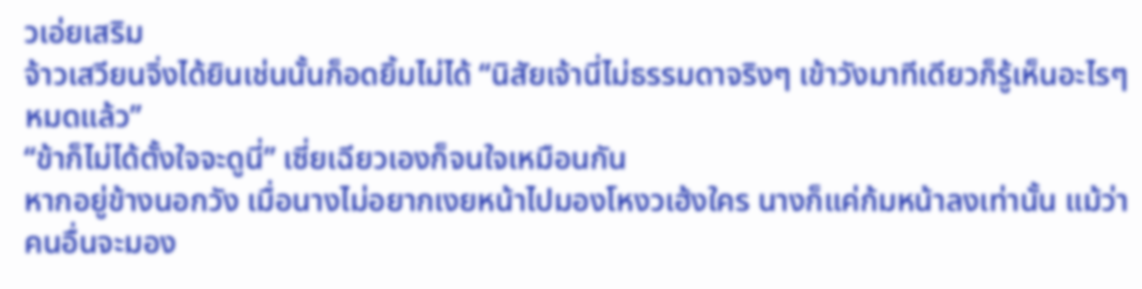วเอ่ยเสริม
จ้าวเสวียนจิ่งได้ยินเช่นนั้นก็อดยิ้มไม่ได้ “นิสัยเจ้านี่ไม่ธรรมดาจริงๆ เข้าวังมาทีเดียวก็รู้เห็นอะไรๆ หมดแล้ว”
“ข้าก็ไม่ได้ตั้งใจจะดูนี่” เซี่ยเฉียวเองก็จนใจเหมือนกัน
หากอยู่ข้างนอกวัง เมื่อนางไม่อยากเงยหน้าไปมองโหงวเฮ้งใคร นางก็แค่ก้มหน้าลงเท่านั้น แม้ว่าคนอื่นจะมอง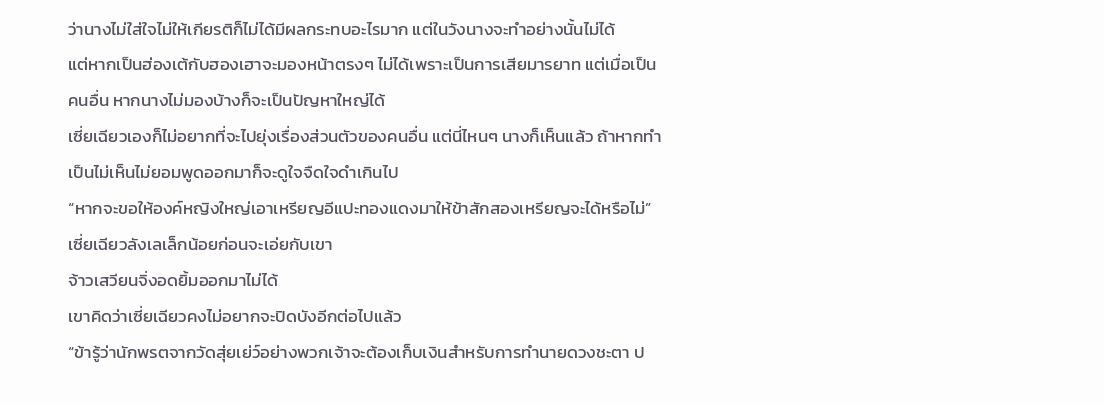ว่านางไม่ใส่ใจไม่ให้เกียรติก็ไม่ได้มีผลกระทบอะไรมาก แต่ในวังนางจะทำอย่างนั้นไม่ได้
แต่หากเป็นฮ่องเต้กับฮองเฮาจะมองหน้าตรงๆ ไม่ได้เพราะเป็นการเสียมารยาท แต่เมื่อเป็นคนอื่น หากนางไม่มองบ้างก็จะเป็นปัญหาใหญ่ได้
เซี่ยเฉียวเองก็ไม่อยากที่จะไปยุ่งเรื่องส่วนตัวของคนอื่น แต่นี่ไหนๆ นางก็เห็นแล้ว ถ้าหากทำเป็นไม่เห็นไม่ยอมพูดออกมาก็จะดูใจจืดใจดำเกินไป
“หากจะขอให้องค์หญิงใหญ่เอาเหรียญอีแปะทองแดงมาให้ข้าสักสองเหรียญจะได้หรือไม่” เซี่ยเฉียวลังเลเล็กน้อยก่อนจะเอ่ยกับเขา
จ้าวเสวียนจิ่งอดยิ้มออกมาไม่ได้
เขาคิดว่าเซี่ยเฉียวคงไม่อยากจะปิดบังอีกต่อไปแล้ว
“ข้ารู้ว่านักพรตจากวัดสุ่ยเย่ว์อย่างพวกเจ้าจะต้องเก็บเงินสำหรับการทำนายดวงชะตา ป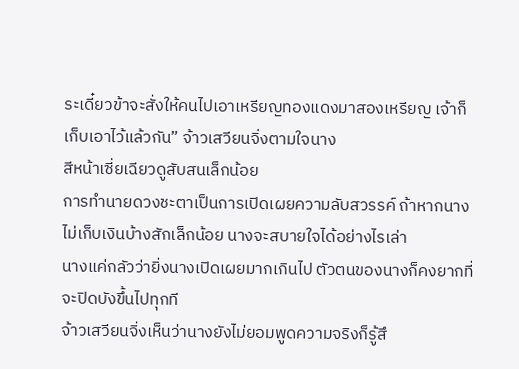ระเดี๋ยวข้าจะสั่งให้คนไปเอาเหรียญทองแดงมาสองเหรียญ เจ้าก็เก็บเอาไว้แล้วกัน” จ้าวเสวียนจิ่งตามใจนาง
สีหน้าเซี่ยเฉียวดูสับสนเล็กน้อย
การทำนายดวงชะตาเป็นการเปิดเผยความลับสวรรค์ ถ้าหากนางไม่เก็บเงินบ้างสักเล็กน้อย นางจะสบายใจได้อย่างไรเล่า
นางแค่กลัวว่ายิ่งนางเปิดเผยมากเกินไป ตัวตนของนางก็คงยากที่จะปิดบังขึ้นไปทุกที
จ้าวเสวียนจิ่งเห็นว่านางยังไม่ยอมพูดความจริงก็รู้สึ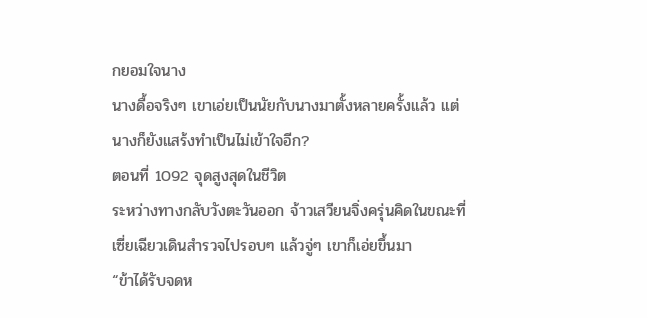กยอมใจนาง
นางดื้อจริงๆ เขาเอ่ยเป็นนัยกับนางมาตั้งหลายครั้งแล้ว แต่นางก็ยังแสร้งทำเป็นไม่เข้าใจอีก?
ตอนที่ 1092 จุดสูงสุดในชีวิต
ระหว่างทางกลับวังตะวันออก จ้าวเสวียนจิ่งครุ่นคิดในขณะที่เซี่ยเฉียวเดินสำรวจไปรอบๆ แล้วจู่ๆ เขาก็เอ่ยขึ้นมา
“ข้าได้รับจดห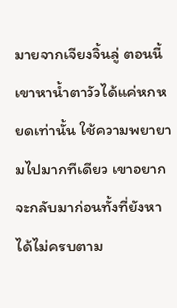มายจากเจียงจิ้นลู่ ตอนนี้เขาหาน้ำตาวัวได้แค่หกหยดเท่านั้น ใช้ความพยายามไปมากทีเดียว เขาอยากจะกลับมาก่อนทั้งที่ยังหาได้ไม่ครบตาม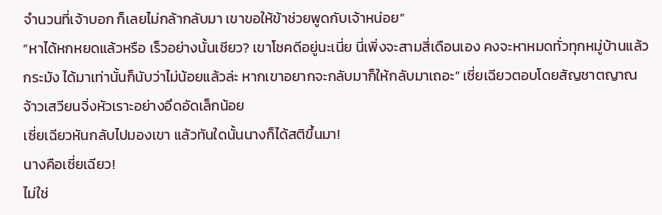จำนวนที่เจ้าบอก ก็เลยไม่กล้ากลับมา เขาขอให้ข้าช่วยพูดกับเจ้าหน่อย”
“หาได้หกหยดแล้วหรือ เร็วอย่างนั้นเชียว? เขาโชคดีอยู่นะเนี่ย นี่เพิ่งจะสามสี่เดือนเอง คงจะหาหมดทั่วทุกหมู่บ้านแล้วกระมัง ได้มาเท่านั้นก็นับว่าไม่น้อยแล้วล่ะ หากเขาอยากจะกลับมาก็ให้กลับมาเถอะ” เซี่ยเฉียวตอบโดยสัญชาตญาณ
จ้าวเสวียนจิ่งหัวเราะอย่างอึดอัดเล็กน้อย
เซี่ยเฉียวหันกลับไปมองเขา แล้วทันใดนั้นนางก็ได้สติขึ้นมา!
นางคือเซี่ยเฉียว!
ไม่ใช่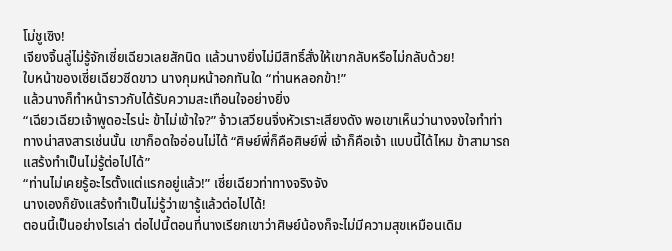โม่ชูเซิง!
เจียงจิ้นลู่ไม่รู้จักเซี่ยเฉียวเลยสักนิด แล้วนางยิ่งไม่มีสิทธิ์สั่งให้เขากลับหรือไม่กลับด้วย!
ใบหน้าของเซี่ยเฉียวซีดขาว นางกุมหน้าอกทันใด “ท่านหลอกข้า!”
แล้วนางก็ทำหน้าราวกับได้รับความสะเทือนใจอย่างยิ่ง
“เฉียวเฉียวเจ้าพูดอะไรน่ะ ข้าไม่เข้าใจ?” จ้าวเสวียนจิ่งหัวเราะเสียงดัง พอเขาเห็นว่านางจงใจทำท่าทางน่าสงสารเช่นนั้น เขาก็อดใจอ่อนไม่ได้ “ศิษย์พี่ก็คือศิษย์พี่ เจ้าก็คือเจ้า แบบนี้ได้ไหม ข้าสามารถแสร้งทำเป็นไม่รู้ต่อไปได้”
“ท่านไม่เคยรู้อะไรตั้งแต่แรกอยู่แล้ว!” เซี่ยเฉียวท่าทางจริงจัง
นางเองก็ยังแสร้งทำเป็นไม่รู้ว่าเขารู้แล้วต่อไปได้!
ตอนนี้เป็นอย่างไรเล่า ต่อไปนี้ตอนที่นางเรียกเขาว่าศิษย์น้องก็จะไม่มีความสุขเหมือนเดิม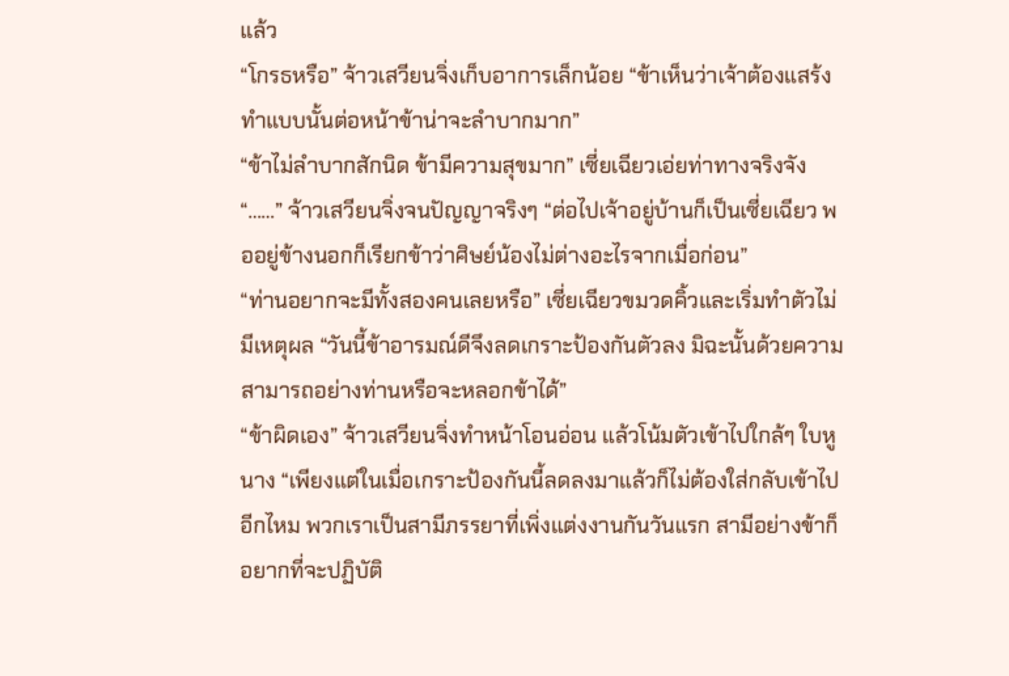แล้ว
“โกรธหรือ” จ้าวเสวียนจิ่งเก็บอาการเล็กน้อย “ข้าเห็นว่าเจ้าต้องแสร้งทำแบบนั้นต่อหน้าข้าน่าจะลำบากมาก”
“ข้าไม่ลำบากสักนิด ข้ามีความสุขมาก” เซี่ยเฉียวเอ่ยท่าทางจริงจัง
“……” จ้าวเสวียนจิ่งจนปัญญาจริงๆ “ต่อไปเจ้าอยู่บ้านก็เป็นเซี่ยเฉียว พออยู่ข้างนอกก็เรียกข้าว่าศิษย์น้องไม่ต่างอะไรจากเมื่อก่อน”
“ท่านอยากจะมีทั้งสองคนเลยหรือ” เซี่ยเฉียวขมวดคิ้วและเริ่มทำตัวไม่มีเหตุผล “วันนี้ข้าอารมณ์ดีจึงลดเกราะป้องกันตัวลง มิฉะนั้นด้วยความสามารถอย่างท่านหรือจะหลอกข้าได้”
“ข้าผิดเอง” จ้าวเสวียนจิ่งทำหน้าโอนอ่อน แล้วโน้มตัวเข้าไปใกล้ๆ ใบหูนาง “เพียงแต่ในเมื่อเกราะป้องกันนี้ลดลงมาแล้วก็ไม่ต้องใส่กลับเข้าไปอีกไหม พวกเราเป็นสามีภรรยาที่เพิ่งแต่งงานกันวันแรก สามีอย่างข้าก็อยากที่จะปฏิบัติ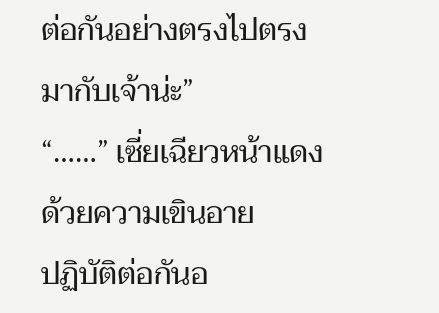ต่อกันอย่างตรงไปตรงมากับเจ้าน่ะ”
“……” เซี่ยเฉียวหน้าแดงด้วยความเขินอาย
ปฏิบัติต่อกันอ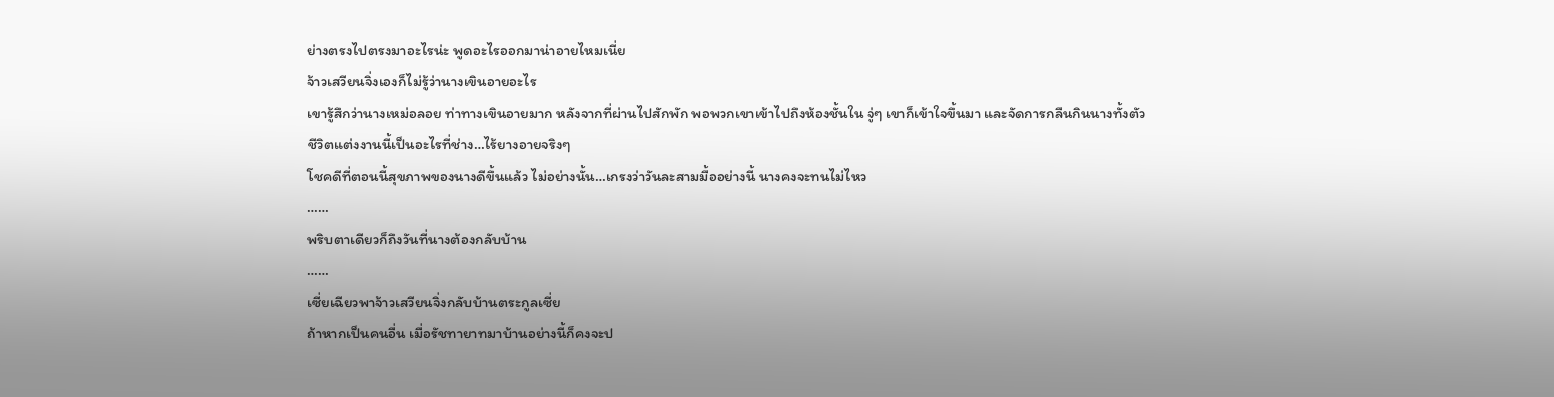ย่างตรงไปตรงมาอะไรน่ะ พูดอะไรออกมาน่าอายไหมเนี่ย
จ้าวเสวียนจิ่งเองก็ไม่รู้ว่านางเขินอายอะไร
เขารู้สึกว่านางเหม่อลอย ท่าทางเขินอายมาก หลังจากที่ผ่านไปสักพัก พอพวกเขาเข้าไปถึงห้องชั้นใน จู่ๆ เขาก็เข้าใจขึ้นมา และจัดการกลืนกินนางทั้งตัว
ชีวิตแต่งงานนี้เป็นอะไรที่ช่าง…ไร้ยางอายจริงๆ
โชคดีที่ตอนนี้สุขภาพของนางดีขึ้นแล้ว ไม่อย่างนั้น…เกรงว่าวันละสามมื้ออย่างนี้ นางคงจะทนไม่ไหว
……
พริบตาเดียวก็ถึงวันที่นางต้องกลับบ้าน
……
เซี่ยเฉียวพาจ้าวเสวียนจิ่งกลับบ้านตระกูลเซี่ย
ถ้าหากเป็นคนอื่น เมื่อรัชทายาทมาบ้านอย่างนี้ก็คงจะป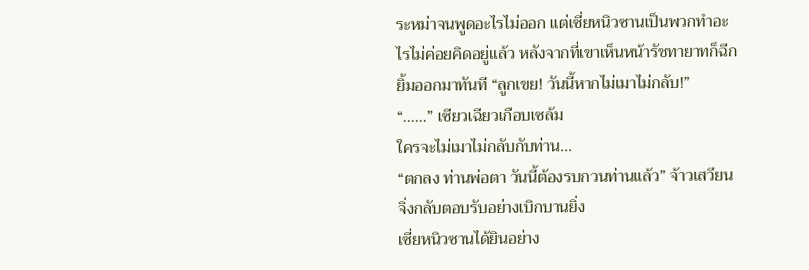ระหม่าจนพูดอะไรไม่ออก แต่เซี่ยหนิวซานเป็นพวกทำอะไรไม่ค่อยคิดอยู่แล้ว หลังจากที่เขาเห็นหน้ารัชทายาทก็ฉีกยิ้มออกมาทันที “ลูกเขย! วันนี้หากไม่เมาไม่กลับ!”
“……” เซียวเฉียวเกือบเซล้ม
ใครจะไม่เมาไม่กลับกับท่าน…
“ตกลง ท่านพ่อตา วันนี้ต้องรบกวนท่านแล้ว” จ้าวเสวียนจิ่งกลับตอบรับอย่างเบิกบานยิ่ง
เซี่ยหนิวซานได้ยินอย่าง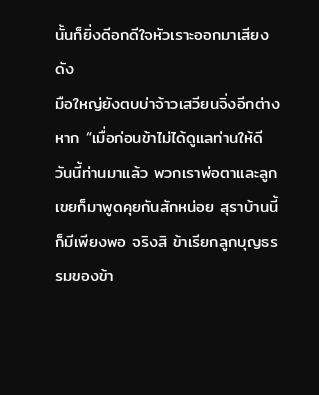นั้นก็ยิ่งดีอกดีใจหัวเราะออกมาเสียงดัง
มือใหญ่ยังตบบ่าจ้าวเสวียนจิ่งอีกต่างหาก “เมื่อก่อนข้าไม่ได้ดูแลท่านให้ดี วันนี้ท่านมาแล้ว พวกเราพ่อตาและลูกเขยก็มาพูดคุยกันสักหน่อย สุราบ้านนี้ก็มีเพียงพอ จริงสิ ข้าเรียกลูกบุญธรรมของข้า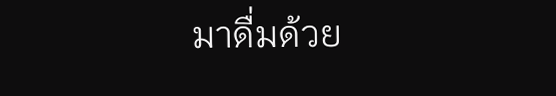มาดื่มด้วย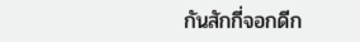กันสักกี่จอกดีก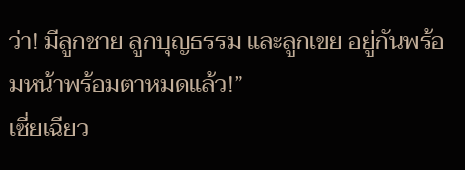ว่า! มีลูกชาย ลูกบุญธรรม และลูกเขย อยู่กันพร้อมหน้าพร้อมตาหมดแล้ว!”
เซี่ยเฉียว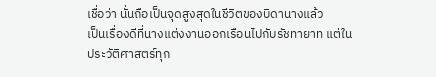เชื่อว่า นั่นถือเป็นจุดสูงสุดในชีวิตของบิดานางแล้ว
เป็นเรื่องดีที่นางแต่งงานออกเรือนไปกับรัชทายาท แต่ในประวัติศาสตร์ทุก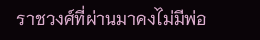ราชวงศ์ที่ผ่านมาคงไม่มีพ่อ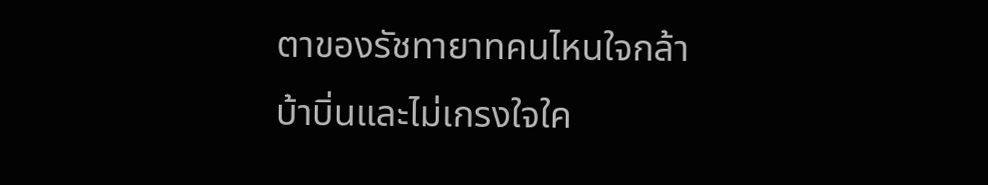ตาของรัชทายาทคนไหนใจกล้าบ้าบิ่นและไม่เกรงใจใค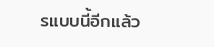รแบบนี้อีกแล้ว